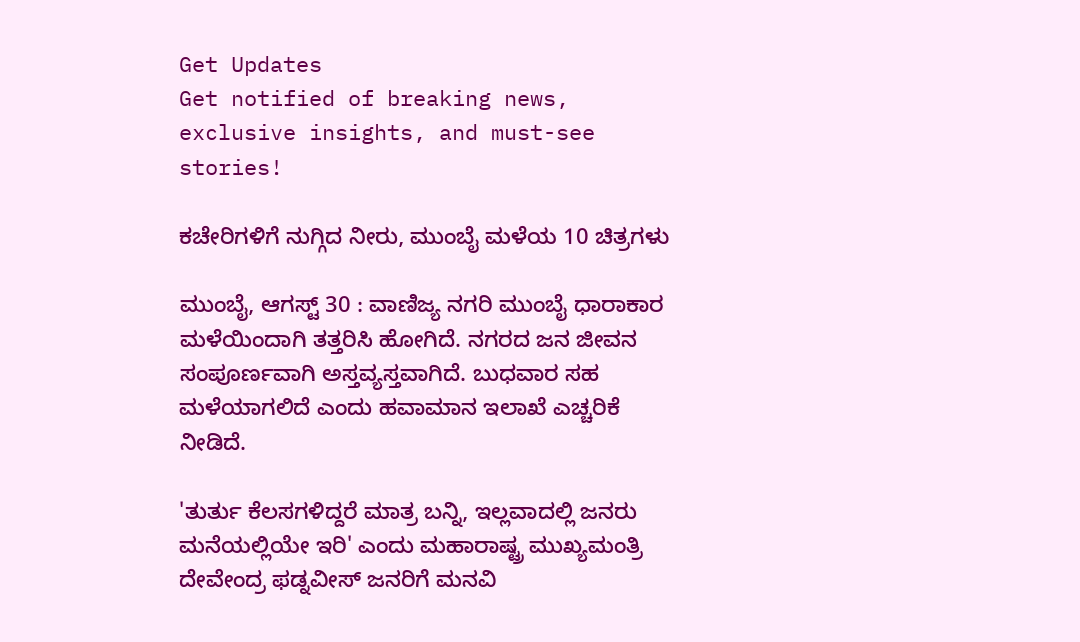Get Updates
Get notified of breaking news, exclusive insights, and must-see stories!

ಕಚೇರಿಗಳಿಗೆ ನುಗ್ಗಿದ ನೀರು, ಮುಂಬೈ ಮಳೆಯ 10 ಚಿತ್ರಗಳು

ಮುಂಬೈ, ಆಗಸ್ಟ್ 30 : ವಾಣಿಜ್ಯ ನಗರಿ ಮುಂಬೈ ಧಾರಾಕಾರ ಮಳೆಯಿಂದಾಗಿ ತತ್ತರಿಸಿ ಹೋಗಿದೆ. ನಗರದ ಜನ ಜೀವನ ಸಂಪೂರ್ಣವಾಗಿ ಅಸ್ತವ್ಯಸ್ತವಾಗಿದೆ. ಬುಧವಾರ ಸಹ ಮಳೆಯಾಗಲಿದೆ ಎಂದು ಹವಾಮಾನ ಇಲಾಖೆ ಎಚ್ಚರಿಕೆ ನೀಡಿದೆ.

'ತುರ್ತು ಕೆಲಸಗಳಿದ್ದರೆ ಮಾತ್ರ ಬನ್ನಿ, ಇಲ್ಲವಾದಲ್ಲಿ ಜನರು ಮನೆಯಲ್ಲಿಯೇ ಇರಿ' ಎಂದು ಮಹಾರಾಷ್ಟ್ರ ಮುಖ್ಯಮಂತ್ರಿ ದೇವೇಂದ್ರ ಫಡ್ನವೀಸ್ ಜನರಿಗೆ ಮನವಿ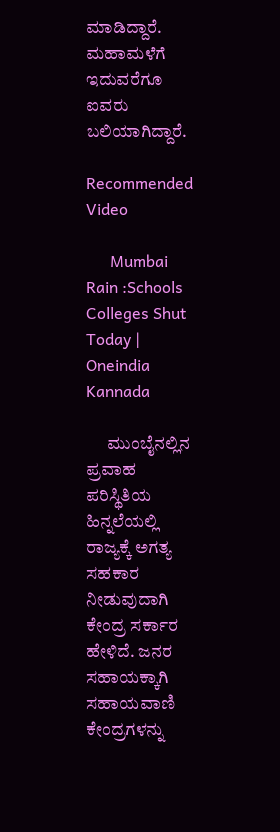ಮಾಡಿದ್ದಾರೆ. ಮಹಾಮಳೆಗೆ ಇದುವರೆಗೂ ಐವರು ಬಲಿಯಾಗಿದ್ದಾರೆ.

Recommended Video

      Mumbai Rain :Schools Colleges Shut Today | Oneindia Kannada

      ಮುಂಬೈನಲ್ಲಿನ ಪ್ರವಾಹ ಪರಿಸ್ಥಿತಿಯ ಹಿನ್ನಲೆಯಲ್ಲಿ ರಾಜ್ಯಕ್ಕೆ ಅಗತ್ಯ ಸಹಕಾರ ನೀಡುವುದಾಗಿ ಕೇಂದ್ರ ಸರ್ಕಾರ ಹೇಳಿದೆ. ಜನರ ಸಹಾಯಕ್ಕಾಗಿ ಸಹಾಯವಾಣಿ ಕೇಂದ್ರಗಳನ್ನು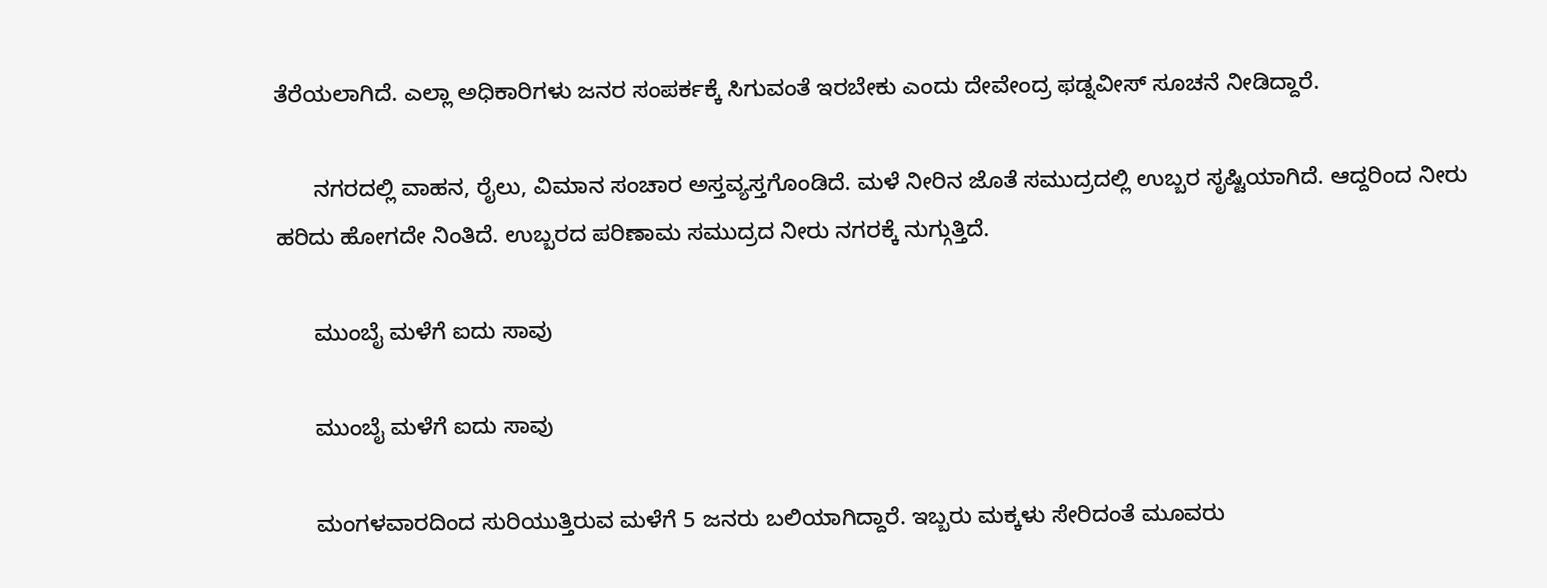ತೆರೆಯಲಾಗಿದೆ. ಎಲ್ಲಾ ಅಧಿಕಾರಿಗಳು ಜನರ ಸಂಪರ್ಕಕ್ಕೆ ಸಿಗುವಂತೆ ಇರಬೇಕು ಎಂದು ದೇವೇಂದ್ರ ಫಡ್ನವೀಸ್ ಸೂಚನೆ ನೀಡಿದ್ದಾರೆ.

      ನಗರದಲ್ಲಿ ವಾಹನ, ರೈಲು, ವಿಮಾನ ಸಂಚಾರ ಅಸ್ತವ್ಯಸ್ತಗೊಂಡಿದೆ. ಮಳೆ ನೀರಿನ ಜೊತೆ ಸಮುದ್ರದಲ್ಲಿ ಉಬ್ಬರ ಸೃಷ್ಟಿಯಾಗಿದೆ. ಆದ್ದರಿಂದ ನೀರು ಹರಿದು ಹೋಗದೇ ನಿಂತಿದೆ. ಉಬ್ಬರದ ಪರಿಣಾಮ ಸಮುದ್ರದ ನೀರು ನಗರಕ್ಕೆ ನುಗ್ಗುತ್ತಿದೆ.

      ಮುಂಬೈ ಮಳೆಗೆ ಐದು ಸಾವು

      ಮುಂಬೈ ಮಳೆಗೆ ಐದು ಸಾವು

      ಮಂಗಳವಾರದಿಂದ ಸುರಿಯುತ್ತಿರುವ ಮಳೆಗೆ 5 ಜನರು ಬಲಿಯಾಗಿದ್ದಾರೆ. ಇಬ್ಬರು ಮಕ್ಕಳು ಸೇರಿದಂತೆ ಮೂವರು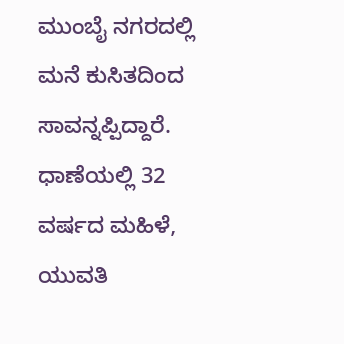ಮುಂಬೈ ನಗರದಲ್ಲಿ ಮನೆ ಕುಸಿತದಿಂದ ಸಾವನ್ನಪ್ಪಿದ್ದಾರೆ. ಧಾಣೆಯಲ್ಲಿ 32 ವರ್ಷದ ಮಹಿಳೆ, ಯುವತಿ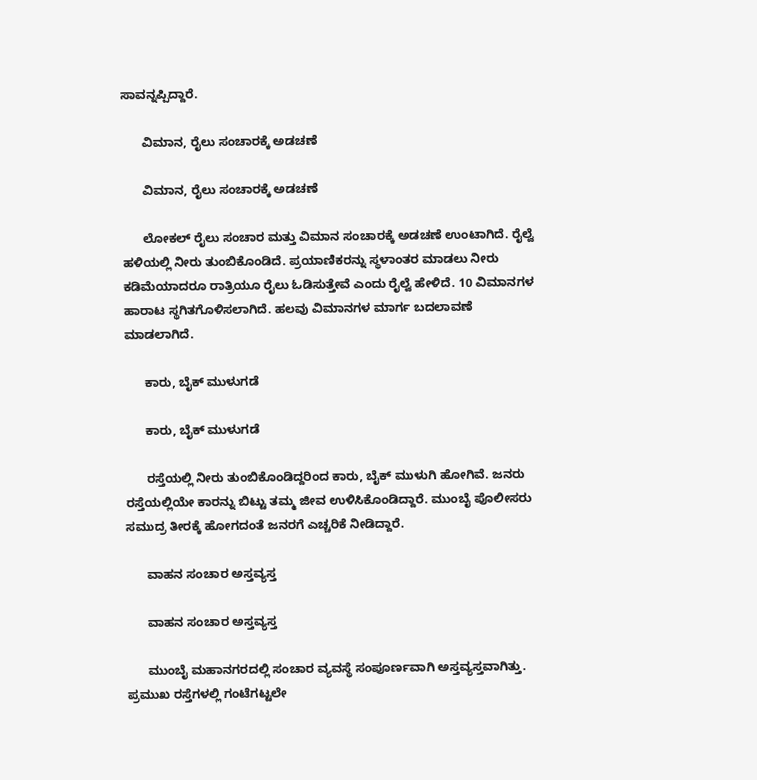ಸಾವನ್ನಪ್ಪಿದ್ದಾರೆ.

      ವಿಮಾನ, ರೈಲು ಸಂಚಾರಕ್ಕೆ ಅಡಚಣೆ

      ವಿಮಾನ, ರೈಲು ಸಂಚಾರಕ್ಕೆ ಅಡಚಣೆ

      ಲೋಕಲ್ ರೈಲು ಸಂಚಾರ ಮತ್ತು ವಿಮಾನ ಸಂಚಾರಕ್ಕೆ ಅಡಚಣೆ ಉಂಟಾಗಿದೆ. ರೈಲ್ವೆ ಹಳಿಯಲ್ಲಿ ನೀರು ತುಂಬಿಕೊಂಡಿದೆ. ಪ್ರಯಾಣಿಕರನ್ನು ಸ್ಥಳಾಂತರ ಮಾಡಲು ನೀರು ಕಡಿಮೆಯಾದರೂ ರಾತ್ರಿಯೂ ರೈಲು ಓಡಿಸುತ್ತೇವೆ ಎಂದು ರೈಲ್ವೆ ಹೇಳಿದೆ. 10 ವಿಮಾನಗಳ ಹಾರಾಟ ಸ್ಥಗಿತಗೊಳಿಸಲಾಗಿದೆ. ಹಲವು ವಿಮಾನಗಳ ಮಾರ್ಗ ಬದಲಾವಣೆ ಮಾಡಲಾಗಿದೆ.

      ಕಾರು, ಬೈಕ್ ಮುಳುಗಡೆ

      ಕಾರು, ಬೈಕ್ ಮುಳುಗಡೆ

      ರಸ್ತೆಯಲ್ಲಿ ನೀರು ತುಂಬಿಕೊಂಡಿದ್ದರಿಂದ ಕಾರು, ಬೈಕ್ ಮುಳುಗಿ ಹೋಗಿವೆ. ಜನರು ರಸ್ತೆಯಲ್ಲಿಯೇ ಕಾರನ್ನು ಬಿಟ್ಟು ತಮ್ಮ ಜೀವ ಉಳಿಸಿಕೊಂಡಿದ್ದಾರೆ. ಮುಂಬೈ ಪೊಲೀಸರು ಸಮುದ್ರ ತೀರಕ್ಕೆ ಹೋಗದಂತೆ ಜನರಗೆ ಎಚ್ಚರಿಕೆ ನೀಡಿದ್ದಾರೆ.

      ವಾಹನ ಸಂಚಾರ ಅಸ್ತವ್ಯಸ್ತ

      ವಾಹನ ಸಂಚಾರ ಅಸ್ತವ್ಯಸ್ತ

      ಮುಂಬೈ ಮಹಾನಗರದಲ್ಲಿ ಸಂಚಾರ ವ್ಯವಸ್ಥೆ ಸಂಪೂರ್ಣವಾಗಿ ಅಸ್ತವ್ಯಸ್ತವಾಗಿತ್ತು. ಪ್ರಮುಖ ರಸ್ತೆಗಳಲ್ಲಿ ಗಂಟೆಗಟ್ಟಲೇ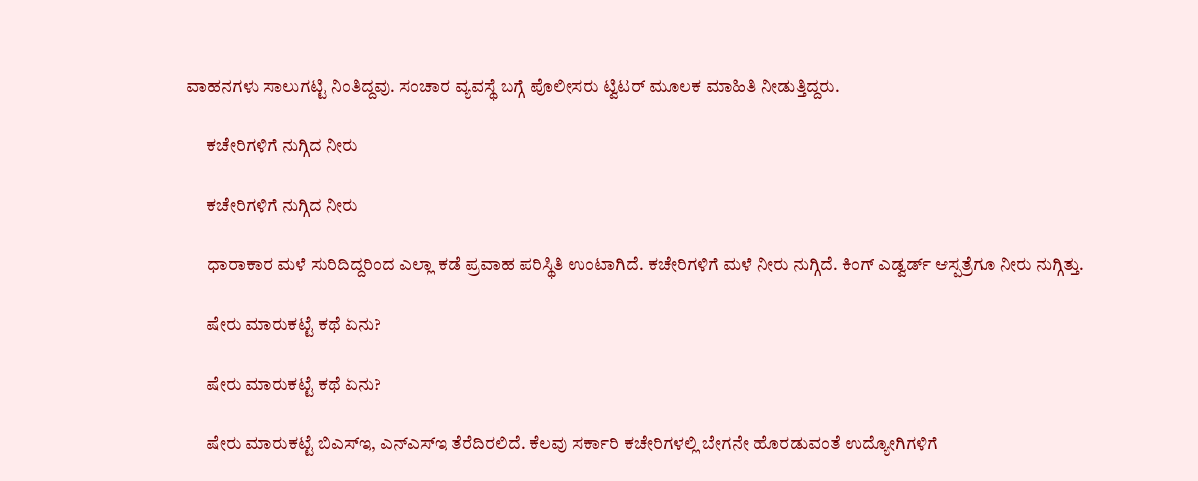ವಾಹನಗಳು ಸಾಲುಗಟ್ಟಿ ನಿಂತಿದ್ದವು. ಸಂಚಾರ ವ್ಯವಸ್ಥೆ ಬಗ್ಗೆ ಪೊಲೀಸರು ಟ್ವಿಟರ್ ಮೂಲಕ ಮಾಹಿತಿ ನೀಡುತ್ತಿದ್ದರು.

      ಕಚೇರಿಗಳಿಗೆ ನುಗ್ಗಿದ ನೀರು

      ಕಚೇರಿಗಳಿಗೆ ನುಗ್ಗಿದ ನೀರು

      ಧಾರಾಕಾರ ಮಳೆ ಸುರಿದಿದ್ದರಿಂದ ಎಲ್ಲಾ ಕಡೆ ಪ್ರವಾಹ ಪರಿಸ್ಥಿತಿ ಉಂಟಾಗಿದೆ. ಕಚೇರಿಗಳಿಗೆ ಮಳೆ ನೀರು ನುಗ್ಗಿದೆ. ಕಿಂಗ್ ಎಡ್ವರ್ಡ್ ಆಸ್ಪತ್ರೆಗೂ ನೀರು ನುಗ್ಗಿತ್ತು.

      ಷೇರು ಮಾರುಕಟ್ಟೆ ಕಥೆ ಏನು?

      ಷೇರು ಮಾರುಕಟ್ಟೆ ಕಥೆ ಏನು?

      ಷೇರು ಮಾರುಕಟ್ಟೆ ಬಿಎಸ್‌ಇ, ಎನ್‌ಎಸ್‌ಇ ತೆರೆದಿರಲಿದೆ. ಕೆಲವು ಸರ್ಕಾರಿ ಕಚೇರಿಗಳಲ್ಲಿ ಬೇಗನೇ ಹೊರಡುವಂತೆ ಉದ್ಯೋಗಿಗಳಿಗೆ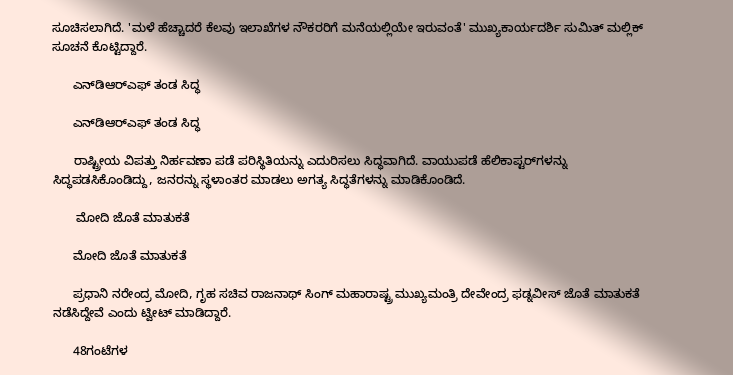ಸೂಚಿಸಲಾಗಿದೆ. 'ಮಳೆ ಹೆಚ್ಚಾದರೆ ಕೆಲವು ಇಲಾಖೆಗಳ ನೌಕರರಿಗೆ ಮನೆಯಲ್ಲಿಯೇ ಇರುವಂತೆ' ಮುಖ್ಯಕಾರ್ಯದರ್ಶಿ ಸುಮಿತ್ ಮಲ್ಲಿಕ್ ಸೂಚನೆ ಕೊಟ್ಟಿದ್ದಾರೆ.

      ಎನ್‌ಡಿಆರ್‌ಎಫ್‌ ತಂಡ ಸಿದ್ಧ

      ಎನ್‌ಡಿಆರ್‌ಎಫ್‌ ತಂಡ ಸಿದ್ಧ

      ರಾಷ್ಟ್ರೀಯ ವಿಪತ್ತು ನಿರ್ಹವಣಾ ಪಡೆ ಪರಿಸ್ಥಿತಿಯನ್ನು ಎದುರಿಸಲು ಸಿದ್ಧವಾಗಿದೆ. ವಾಯುಪಡೆ ಹೆಲಿಕಾಪ್ಟರ್‌ಗಳನ್ನು ಸಿದ್ಧಪಡಸಿಕೊಂಡಿದ್ದು, ಜನರನ್ನು ಸ್ಥಳಾಂತರ ಮಾಡಲು ಅಗತ್ಯ ಸಿದ್ಧತೆಗಳನ್ನು ಮಾಡಿಕೊಂಡಿದೆ.

       ಮೋದಿ ಜೊತೆ ಮಾತುಕತೆ

      ಮೋದಿ ಜೊತೆ ಮಾತುಕತೆ

      ಪ್ರಧಾನಿ ನರೇಂದ್ರ ಮೋದಿ, ಗೃಹ ಸಚಿವ ರಾಜನಾಥ್ ಸಿಂಗ್ ಮಹಾರಾಷ್ಟ್ರ ಮುಖ್ಯಮಂತ್ರಿ ದೇವೇಂದ್ರ ಫಡ್ನವೀಸ್ ಜೊತೆ ಮಾತುಕತೆ ನಡೆಸಿದ್ದೇವೆ ಎಂದು ಟ್ವೀಟ್ ಮಾಡಿದ್ದಾರೆ.

      48ಗಂಟೆಗಳ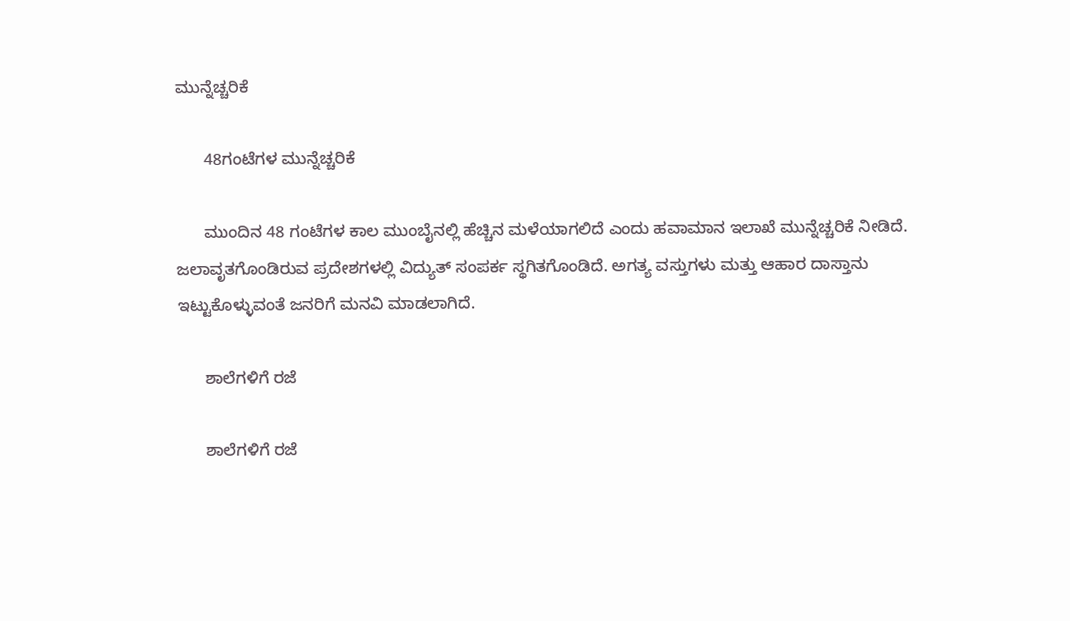ಮುನ್ನೆಚ್ಚರಿಕೆ

      48ಗಂಟೆಗಳ ಮುನ್ನೆಚ್ಚರಿಕೆ

      ಮುಂದಿನ 48 ಗಂಟೆಗಳ ಕಾಲ ಮುಂಬೈನಲ್ಲಿ ಹೆಚ್ಚಿನ ಮಳೆಯಾಗಲಿದೆ ಎಂದು ಹವಾಮಾನ ಇಲಾಖೆ ಮುನ್ನೆಚ್ಚರಿಕೆ ನೀಡಿದೆ. ಜಲಾವೃತಗೊಂಡಿರುವ ಪ್ರದೇಶಗಳಲ್ಲಿ ವಿದ್ಯುತ್ ಸಂಪರ್ಕ ಸ್ಥಗಿತಗೊಂಡಿದೆ. ಅಗತ್ಯ ವಸ್ತುಗಳು ಮತ್ತು ಆಹಾರ ದಾಸ್ತಾನು ಇಟ್ಟುಕೊಳ್ಳುವಂತೆ ಜನರಿಗೆ ಮನವಿ ಮಾಡಲಾಗಿದೆ.

      ಶಾಲೆಗಳಿಗೆ ರಜೆ

      ಶಾಲೆಗಳಿಗೆ ರಜೆ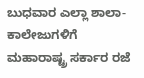ಬುಧವಾರ ಎಲ್ಲಾ ಶಾಲಾ-ಕಾಲೇಜುಗಳಿಗೆ ಮಹಾರಾಷ್ಟ್ರ ಸರ್ಕಾರ ರಜೆ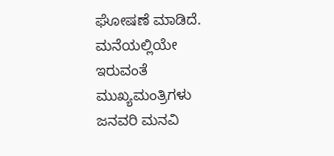ಘೋಷಣೆ ಮಾಡಿದೆ. ಮನೆಯಲ್ಲಿಯೇ ಇರುವಂತೆ ಮುಖ್ಯಮಂತ್ರಿಗಳು ಜನವರಿ ಮನವಿ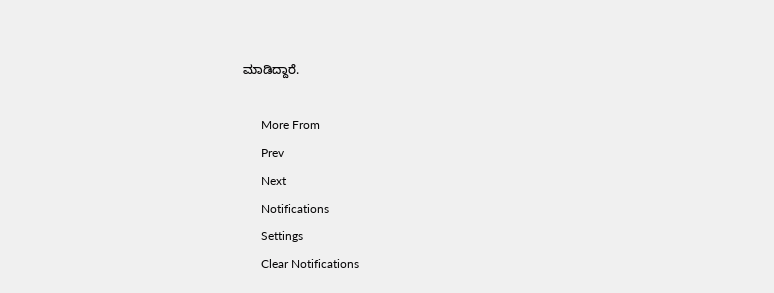ಮಾಡಿದ್ದಾರೆ.

      More From
      Prev
      Next
      Notifications
      Settings
      Clear Notifications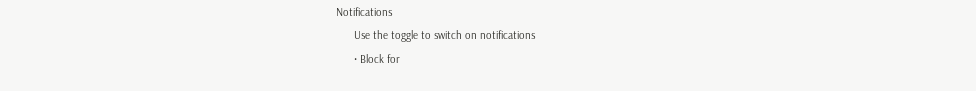Notifications
      Use the toggle to switch on notifications
      • Block for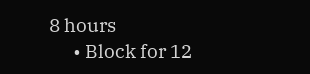8 hours
      • Block for 12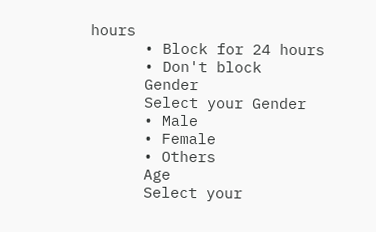hours
      • Block for 24 hours
      • Don't block
      Gender
      Select your Gender
      • Male
      • Female
      • Others
      Age
      Select your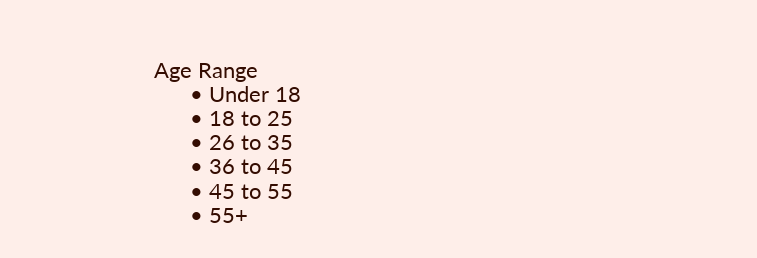Age Range
      • Under 18
      • 18 to 25
      • 26 to 35
      • 36 to 45
      • 45 to 55
      • 55+